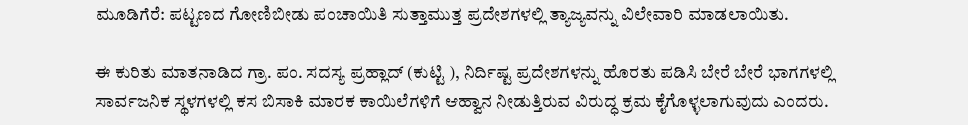ಮೂಡಿಗೆರೆ: ಪಟ್ಟಣದ ಗೋಣಿಬೀಡು ಪಂಚಾಯಿತಿ ಸುತ್ತಾಮುತ್ತ ಪ್ರದೇಶಗಳಲ್ಲಿ ತ್ಯಾಜ್ಯವನ್ನು ವಿಲೇವಾರಿ ಮಾಡಲಾಯಿತು.

ಈ ಕುರಿತು ಮಾತನಾಡಿದ ಗ್ರಾ. ಪಂ. ಸದಸ್ಯ ಪ್ರಹ್ಲಾದ್ (ಕುಟ್ಟಿ ), ನಿರ್ದಿಷ್ಟ ಪ್ರದೇಶಗಳನ್ನು ಹೊರತು ಪಡಿಸಿ ಬೇರೆ ಬೇರೆ ಭಾಗಗಳಲ್ಲಿ ಸಾರ್ವಜನಿಕ ಸ್ಥಳಗಳಲ್ಲಿ ಕಸ ಬಿಸಾಕಿ ಮಾರಕ ಕಾಯಿಲೆಗಳಿಗೆ ಆಹ್ವಾನ ನೀಡುತ್ತಿರುವ ವಿರುದ್ಧ ಕ್ರಮ ಕೈಗೊಳ್ಳಲಾಗುವುದು ಎಂದರು.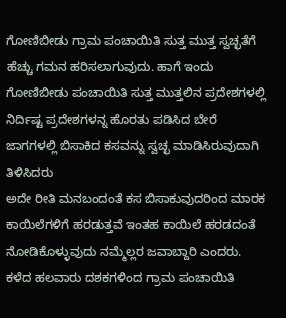ಗೋಣಿಬೀಡು ಗ್ರಾಮ ಪಂಚಾಯಿತಿ ಸುತ್ತ ಮುತ್ತ ಸ್ವಚ್ಛತೆಗೆ ಹೆಚ್ಚು ಗಮನ ಹರಿಸಲಾಗುವುದು. ಹಾಗೆ ಇಂದು ಗೋಣಿಬೀಡು ಪಂಚಾಯಿತಿ ಸುತ್ತ ಮುತ್ತಲಿನ ಪ್ರದೇಶಗಳಲ್ಲಿ ನಿರ್ದಿಷ್ಟ ಪ್ರದೇಶಗಳನ್ನ ಹೊರತು ಪಡಿಸಿದ ಬೇರೆ ಜಾಗಗಳಲ್ಲಿ ಬಿಸಾಕಿದ ಕಸವನ್ನು ಸ್ವಚ್ಛ ಮಾಡಿಸಿರುವುದಾಗಿ ತಿಳಿಸಿದರು
ಅದೇ ರೀತಿ ಮನಬಂದಂತೆ ಕಸ ಬಿಸಾಕುವುದರಿಂದ ಮಾರಕ ಕಾಯಿಲೆಗಳಿಗೆ ಹರಡುತ್ತವೆ ಇಂತಹ ಕಾಯಿಲೆ ಹರಡದಂತೆ ನೋಡಿಕೊಳ್ಳುವುದು ನಮ್ಮೆಲ್ಲರ ಜವಾಬ್ದಾರಿ ಎಂದರು.
ಕಳೆದ ಹಲವಾರು ದಶಕಗಳಿಂದ ಗ್ರಾಮ ಪಂಚಾಯಿತಿ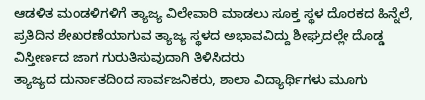ಆಡಳಿತ ಮಂಡಳಿಗಳಿಗೆ ತ್ಯಾಜ್ಯ ವಿಲೇವಾರಿ ಮಾಡಲು ಸೂಕ್ತ ಸ್ಥಳ ದೊರಕದ ಹಿನ್ನೆಲೆ, ಪ್ರತಿದಿನ ಶೇಖರಣೆಯಾಗುವ ತ್ಯಾಜ್ಯ ಸ್ಥಳದ ಅಭಾವವಿದ್ದು ಶೀಘ್ರದಲ್ಲೇ ದೊಡ್ಡ ವಿಸ್ತೀರ್ಣದ ಜಾಗ ಗುರುತಿಸುವುದಾಗಿ ತಿಳಿಸಿದರು
ತ್ಯಾಜ್ಯದ ದುರ್ನಾತದಿಂದ ಸಾರ್ವಜನಿಕರು, ಶಾಲಾ ವಿದ್ಯಾರ್ಥಿಗಳು ಮೂಗು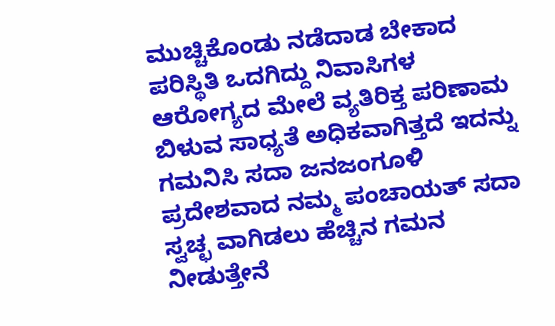ಮುಚ್ಚಿಕೊಂಡು ನಡೆದಾಡ ಬೇಕಾದ ಪರಿಸ್ಥಿತಿ ಒದಗಿದ್ದು ನಿವಾಸಿಗಳ ಆರೋಗ್ಯದ ಮೇಲೆ ವ್ಯತಿರಿಕ್ತ ಪರಿಣಾಮ ಬಿಳುವ ಸಾಧ್ಯತೆ ಅಧಿಕವಾಗಿತ್ತದೆ ಇದನ್ನು ಗಮನಿಸಿ ಸದಾ ಜನಜಂಗೂಳಿ ಪ್ರದೇಶವಾದ ನಮ್ಮ ಪಂಚಾಯತ್ ಸದಾ ಸ್ವಚ್ಛ ವಾಗಿಡಲು ಹೆಚ್ಚಿನ ಗಮನ ನೀಡುತ್ತೇನೆ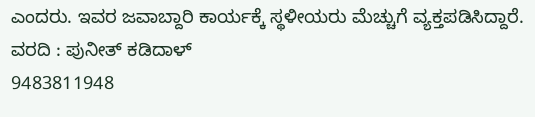ಎಂದರು. ಇವರ ಜವಾಬ್ದಾರಿ ಕಾರ್ಯಕ್ಕೆ ಸ್ಥಳೀಯರು ಮೆಚ್ಚುಗೆ ವ್ಯಕ್ತಪಡಿಸಿದ್ದಾರೆ.
ವರದಿ : ಪುನೀತ್ ಕಡಿದಾಳ್
9483811948